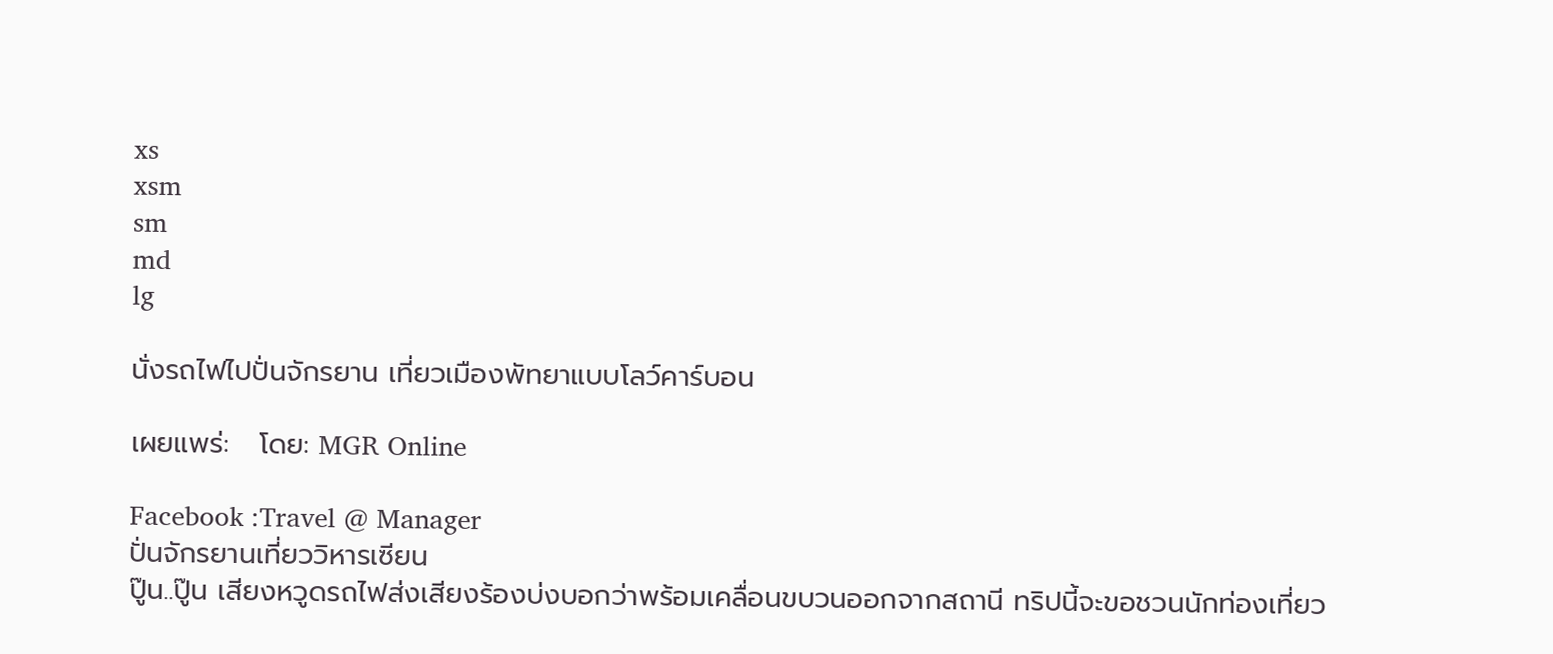xs
xsm
sm
md
lg

นั่งรถไฟไปปั่นจักรยาน เที่ยวเมืองพัทยาแบบโลว์คาร์บอน

เผยแพร่:   โดย: MGR Online

Facebook :Travel @ Manager
ปั่นจักรยานเที่ยววิหารเซียน
ปู๊น..ปู๊น เสียงหวูดรถไฟส่งเสียงร้องบ่งบอกว่าพร้อมเคลื่อนขบวนออกจากสถานี ทริปนี้จะขอชวนนักท่องเที่ยว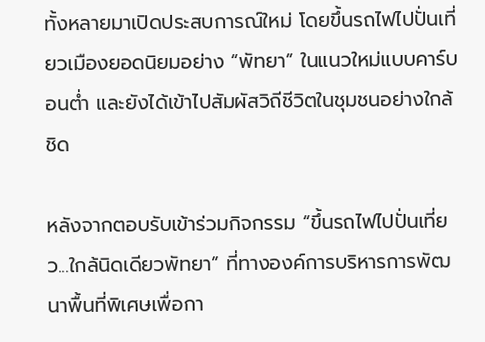ทั้งหลายมาเปิดประสบการณ์ใหม่ โดยขึ้นรถไฟไปปั่นเที่ยวเมืองยอดนิยมอย่าง “พัทยา” ในแนวใหม่แบบคาร์บอนต่ำ และยังได้เข้าไปสัมผัสวิถีชีวิตในชุมชนอย่างใกล้ชิด

หลังจากตอบรับเข้าร่วมกิจกรรม “ขึ้นรถไฟไปปั่นเที่ยว...ใกล้นิดเดียวพัทยา” ที่ทางองค์การบริหารการพัฒนาพื้นที่พิเศษเพื่อกา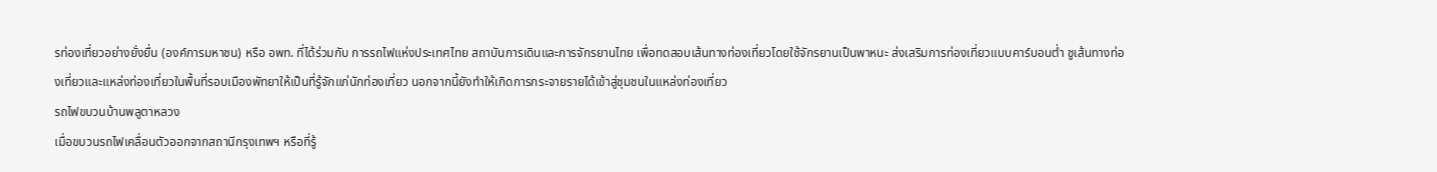รท่องเที่ยวอย่างยั่งยื่น (องค์การมหาชน) หรือ อพท. ที่ได้ร่วมกับ การรถไฟแห่งประเทศไทย สถาบันการเดินและการจักรยานไทย เพื่อทดสอบเส้นทางท่องเที่ยวโดยใช้จักรยานเป็นพาหนะ ส่งเสริมการท่องเที่ยวแบบคาร์บอนต่ำ ชูเส้นทางท่องเที่ยวและแหล่งท่องเที่ยวในพื้นที่รอบเมืองพัทยาให้เป็นที่รู้จักแก่นักท่องเที่ยว นอกจากนี้ยังทำให้เกิดการกระจายรายได้เข้าสู่ชุมชนในแหล่งท่องเที่ยว
รถไฟขบวนบ้านพลูตาหลวง
เมื่อขบวนรถไฟเคลื่อนตัวออกจากสถานีกรุงเทพฯ หรือที่รู้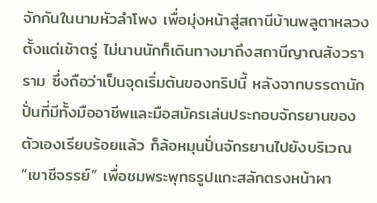จักกันในนามหัวลำโพง เพื่อมุ่งหน้าสู่สถานีบ้านพลูตาหลวงตั้งแต่เช้าตรู่ ไม่นานนักก็เดินทางมาถึงสถานีญาณสังวราราม ซึ่งถือว่าเป็นจุดเริ่มต้นของทริปนี้ หลังจากบรรดานักปั่นที่มีทั้งมืออาชีพและมือสมัครเล่นประกอบจักรยานของตัวเองเรียบร้อยแล้ว ก็ล้อหมุนปั่นจักรยานไปยังบริเวณ “เขาชีจรรย์” เพื่อชมพระพุทธรูปแกะสลักตรงหน้าผา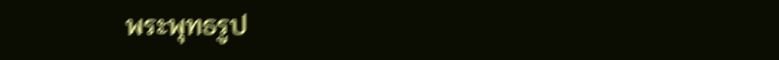พระพุทธรูป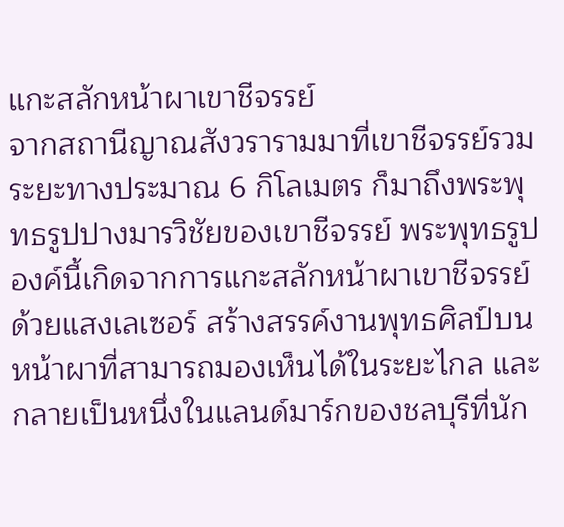แกะสลักหน้าผาเขาชีจรรย์
จากสถานีญาณสังวรารามมาที่เขาชีจรรย์รวมระยะทางประมาณ 6 กิโลเมตร ก็มาถึงพระพุทธรูปปางมารวิชัยของเขาชีจรรย์ พระพุทธรูปองค์นี้เกิดจากการแกะสลักหน้าผาเขาชีจรรย์ด้วยแสงเลเซอร์ สร้างสรรค์งานพุทธศิลป์บนหน้าผาที่สามารถมองเห็นได้ในระยะไกล และกลายเป็นหนึ่งในแลนด์มาร์กของชลบุรีที่นัก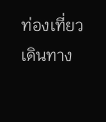ท่องเที่ยวเดินทาง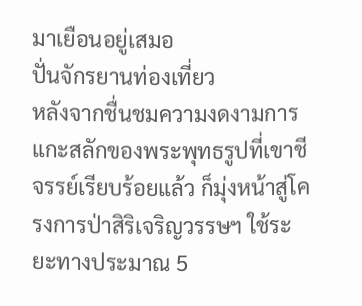มาเยือนอยู่เสมอ
ปั่นจักรยานท่องเที่ยว
หลังจากชื่นชมความงดงามการแกะสลักของพระพุทธรูปที่เขาชีจรรย์เรียบร้อยแล้ว ก็มุ่งหน้าสู่โครงการป่าสิริเจริญวรรษฯ ใช้ระยะทางประมาณ 5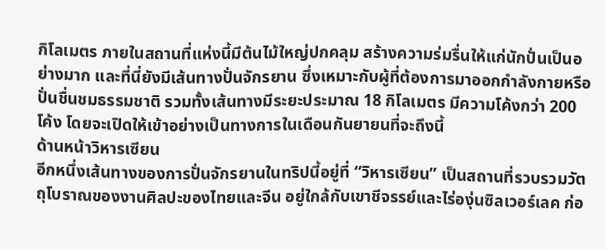กิโลเมตร ภายในสถานที่แห่งนี้มีต้นไม้ใหญ่ปกคลุม สร้างความร่มรื่นให้แก่นักปั่นเป็นอย่างมาก และที่นี่ยังมีเส้นทางปั่นจักรยาน ซึ่งเหมาะกับผู้ที่ต้องการมาออกกำลังกายหรือปั่นชื่นชมธรรมชาติ รวมทั้งเส้นทางมีระยะประมาณ 18 กิโลเมตร มีความโค้งกว่า 200 โค้ง โดยจะเปิดให้เข้าอย่างเป็นทางการในเดือนกันยายนที่จะถึงนี้
ด้านหน้าวิหารเซียน
อีกหนึ่งเส้นทางของการปั่นจักรยานในทริปนี้อยู่ที่ “วิหารเซียน” เป็นสถานที่รวบรวมวัตถุโบราณของงานศิลปะของไทยและจีน อยู่ใกล้กับเขาชีจรรย์และไร่องุ่นซิลเวอร์เลค ก่อ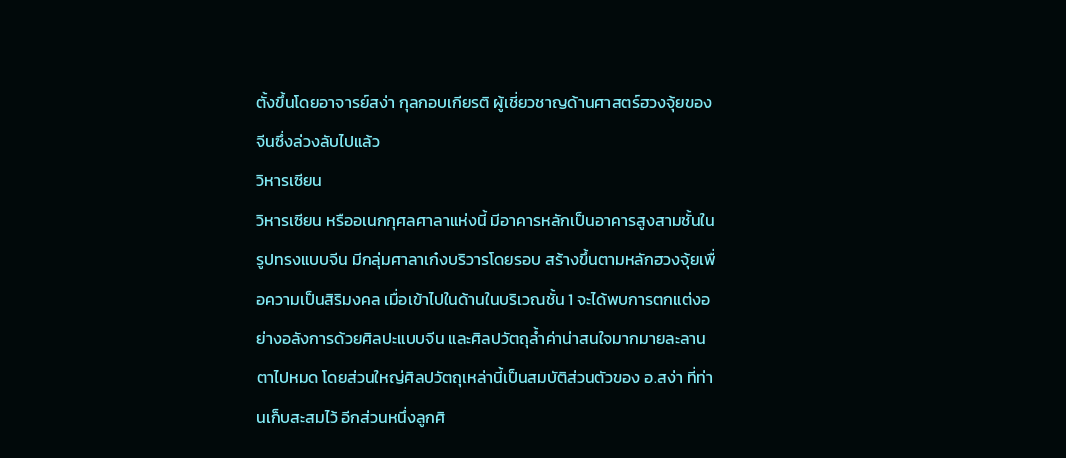ตั้งขึ้นโดยอาจารย์สง่า กุลกอบเกียรติ ผู้เชี่ยวชาญด้านศาสตร์ฮวงจุ้ยของจีนซึ่งล่วงลับไปแล้ว
วิหารเซียน
วิหารเซียน หรืออเนกกุศลศาลาแห่งนี้ มีอาคารหลักเป็นอาคารสูงสามชั้นในรูปทรงแบบจีน มีกลุ่มศาลาเก๋งบริวารโดยรอบ สร้างขึ้นตามหลักฮวงจุ้ยเพื่อความเป็นสิริมงคล เมื่อเข้าไปในด้านในบริเวณชั้น 1 จะได้พบการตกแต่งอย่างอลังการด้วยศิลปะแบบจีน และศิลปวัตถุล้ำค่าน่าสนใจมากมายละลานตาไปหมด โดยส่วนใหญ่ศิลปวัตถุเหล่านี้เป็นสมบัติส่วนตัวของ อ.สง่า ที่ท่านเก็บสะสมไว้ อีกส่วนหนึ่งลูกศิ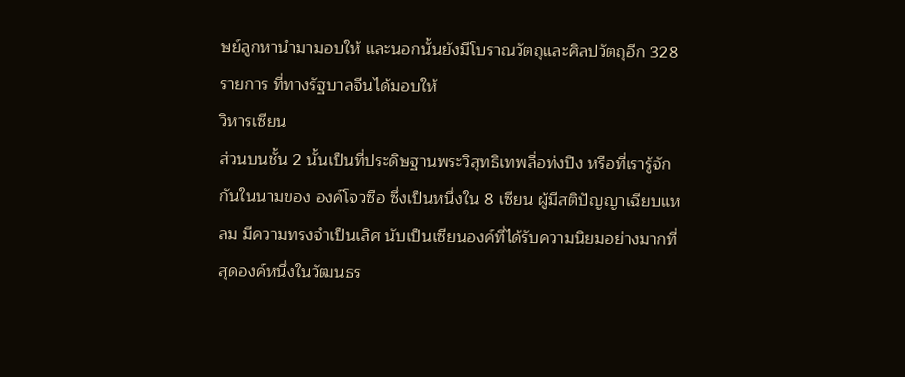ษย์ลูกหานำมามอบให้ และนอกนั้นยังมีโบราณวัตถุและศิลปวัตถุอีก 328 รายการ ที่ทางรัฐบาลจีนได้มอบให้
วิหารเซียน
ส่วนบนชั้น 2 นั้นเป็นที่ประดิษฐานพระวิสุทธิเทพลื่อท่งปิง หรือที่เรารู้จักกันในนามของ องค์โจวซือ ซึ่งเป็นหนึ่งใน 8 เซียน ผู้มีสติปัญญาเฉียบแหลม มีความทรงจำเป็นเลิศ นับเป็นเซียนองค์ที่ได้รับความนิยมอย่างมากที่สุดองค์หนึ่งในวัฒนธร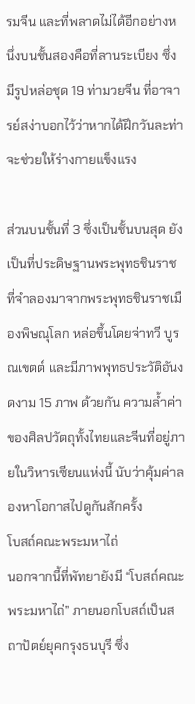รมจีน และที่พลาดไม่ได้อีกอย่างหนึ่งบนชั้นสองคือที่ลานระเบียง ซึ่งมีรูปหล่อชุด 19 ท่ามวยจีน ที่อาจารย์สง่าบอกไว้ว่าหากได้ฝึกวันละท่าจะช่วยให้ร่างกายแข็งแรง

ส่วนบนชั้นที่ 3 ซึ่งเป็นชั้นบนสุด ยังเป็นที่ประดิษฐานพระพุทธชินราชที่จำลองมาจากพระพุทธชินราชเมืองพิษณุโลก หล่อขึ้นโดยจ่าทวี บูรณเขตต์ และมีภาพพุทธประวัติอันงดงาม 15 ภาพ ด้วยกัน ความล้ำค่าของศิลปวัตถุทั้งไทยและจีนที่อยู่ภายในวิหารเซียนแห่งนี้ นับว่าคุ้มค่าลองหาโอกาสไปดูกันสักครั้ง
โบสถ์คณะพระมหาไถ่
นอกจากนี้ที่พัทยายังมี “โบสถ์คณะพระมหาไถ่” ภายนอกโบสถ์เป็นสถาปัตย์ยุคกรุงธนบุรี ซึ่ง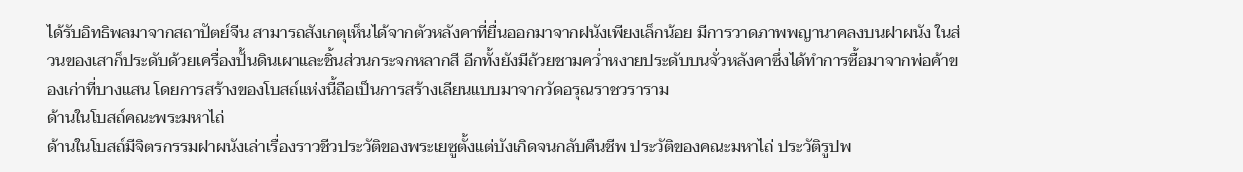ได้รับอิทธิพลมาจากสถาปัตย์จีน สามารถสังเกตุเห็นได้จากตัวหลังคาที่ยื่นออกมาจากฝนังเพียงเล็กน้อย มีการวาดภาพพญานาคลงบนฝาผนัง ในส่วนของเสาก็ประดับด้วยเครื่องปั้นดินเผาและชิ้นส่วนกระจกหลากสี อีกทั้งยังมีถ้วยชามคว่ำหงายประดับบนจั่วหลังคาซึ่งได้ทำการซื้อมาจากพ่อค้าของเก่าที่บางแสน โดยการสร้างของโบสถ์แห่งนี้ถือเป็นการสร้างเลียนแบบมาจากวัดอรุณราชวราราม
ด้านในโบสถ์คณะพระมหาไถ่
ด้านในโบสถ์มีจิตรกรรมฝาผนังเล่าเรื่องราวชีวประวัติของพระเยซูตั้งแต่บังเกิดจนกลับคืนชีพ ประวัติของคณะมหาไถ่ ประวัติรูปพ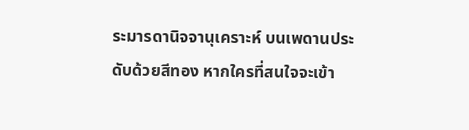ระมารดานิจจานุเคราะห์ บนเพดานประดับด้วยสีทอง หากใครที่สนใจจะเข้า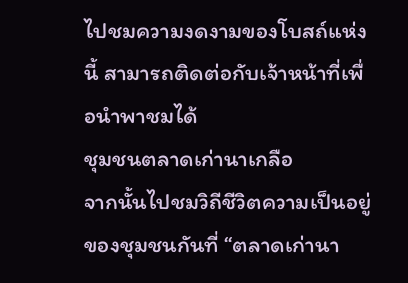ไปชมความงดงามของโบสถ์แห่งนี้ สามารถติดต่อกับเจ้าหน้าที่เพื่อนำพาชมได้
ชุมชนตลาดเก่านาเกลือ
จากนั้นไปชมวิถีชีวิตความเป็นอยู่ของชุมชนกันที่ “ตลาดเก่านา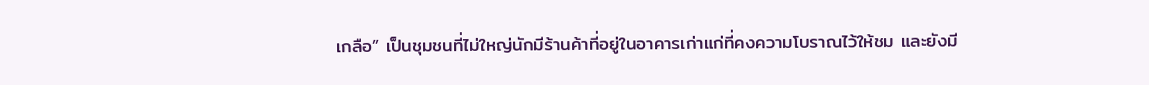เกลือ” เป็นชุมชนที่ไม่ใหญ่นักมีร้านค้าที่อยู่ในอาคารเก่าแก่ที่คงความโบราณไว้ให้ชม และยังมี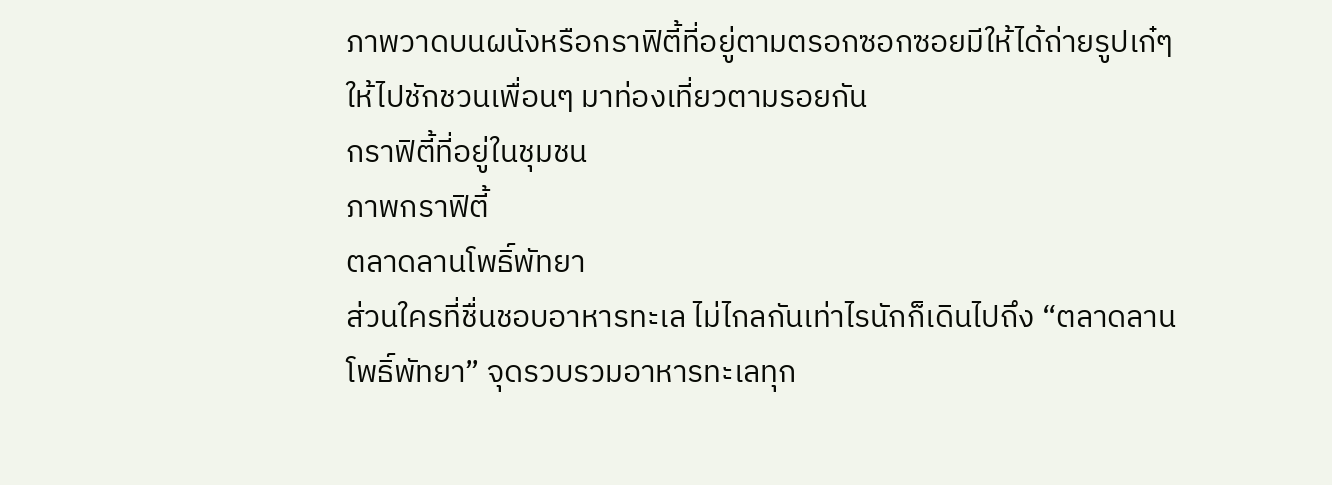ภาพวาดบนผนังหรือกราฟิตี้ที่อยู่ตามตรอกซอกซอยมีให้ได้ถ่ายรูปเก๋ๆ ให้ไปชักชวนเพื่อนๆ มาท่องเที่ยวตามรอยกัน
กราฟิตี้ที่อยู่ในชุมชน
ภาพกราฟิตี้
ตลาดลานโพธิ์พัทยา
ส่วนใครที่ชื่นชอบอาหารทะเล ไม่ไกลกันเท่าไรนักก็เดินไปถึง “ตลาดลานโพธิ์พัทยา” จุดรวบรวมอาหารทะเลทุก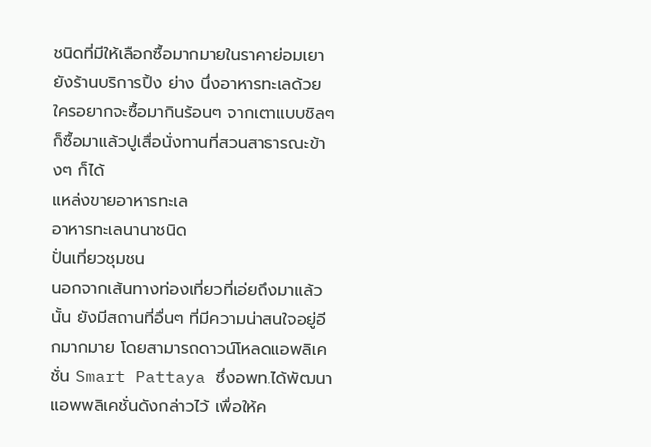ชนิดที่มีให้เลือกซื้อมากมายในราคาย่อมเยา ยังร้านบริการปิ้ง ย่าง นึ่งอาหารทะเลด้วย ใครอยากจะซื้อมากินร้อนๆ จากเตาแบบชิลๆ ก็ซื้อมาแล้วปูเสื่อนั่งทานที่สวนสาธารณะข้างๆ ก็ได้
แหล่งขายอาหารทะเล
อาหารทะเลนานาชนิด
ปั่นเที่ยวชุมชน
นอกจากเส้นทางท่องเที่ยวที่เอ่ยถึงมาแล้วนั้น ยังมีสถานที่อื่นๆ ที่มีความน่าสนใจอยู่อีกมากมาย โดยสามารถดาวน์โหลดแอพลิเคชั่น Smart Pattaya ซึ่งอพท.ได้พัฒนาแอพพลิเคชั่นดังกล่าวไว้ เพื่อให้ค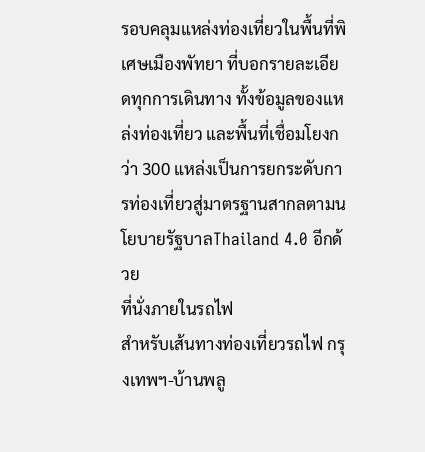รอบคลุมแหล่งท่องเที่ยวในพื้นที่พิเศษเมืองพัทยา ที่บอกรายละเอียดทุกการเดินทาง ทั้งข้อมูลของแหล่งท่องเที่ยว และพื้นที่เชื่อมโยงกว่า 300 แหล่งเป็นการยกระดับการท่องเที่ยวสู่มาตรฐานสากลตามนโยบายรัฐบาลThailand 4.0 อีกด้วย
ที่นั่งภายในรถไฟ
สำหรับเส้นทางท่องเที่ยวรถไฟ กรุงเทพฯ-บ้านพลู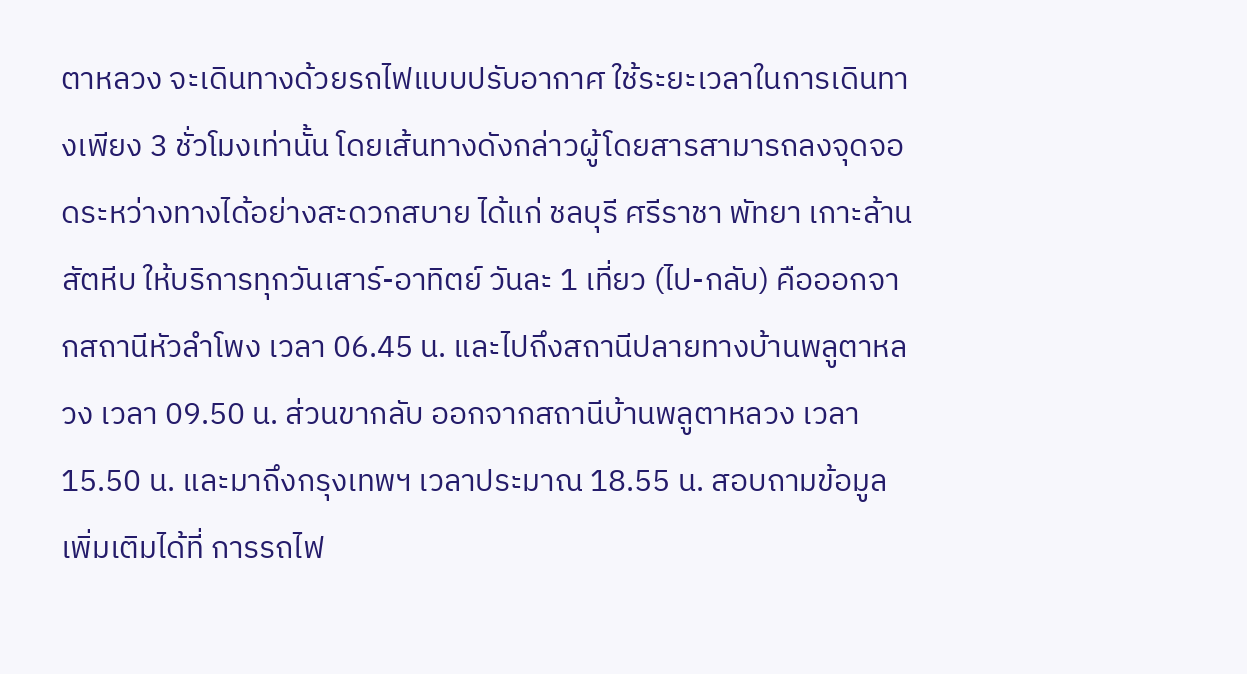ตาหลวง จะเดินทางด้วยรถไฟแบบปรับอากาศ ใช้ระยะเวลาในการเดินทางเพียง 3 ชั่วโมงเท่านั้น โดยเส้นทางดังกล่าวผู้โดยสารสามารถลงจุดจอดระหว่างทางได้อย่างสะดวกสบาย ได้แก่ ชลบุรี ศรีราชา พัทยา เกาะล้าน สัตหีบ ให้บริการทุกวันเสาร์-อาทิตย์ วันละ 1 เที่ยว (ไป-กลับ) คือออกจากสถานีหัวลำโพง เวลา 06.45 น. และไปถึงสถานีปลายทางบ้านพลูตาหลวง เวลา 09.50 น. ส่วนขากลับ ออกจากสถานีบ้านพลูตาหลวง เวลา 15.50 น. และมาถึงกรุงเทพฯ เวลาประมาณ 18.55 น. สอบถามข้อมูลเพิ่มเติมได้ที่ การรถไฟ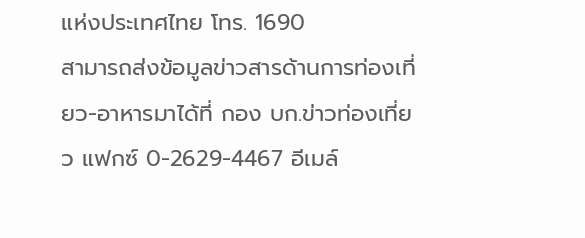แห่งประเทศไทย โทร. 1690
สามารถส่งข้อมูลข่าวสารด้านการท่องเที่ยว-อาหารมาได้ที่ กอง บก.ข่าวท่องเที่ยว แฟกซ์ 0-2629-4467 อีเมล์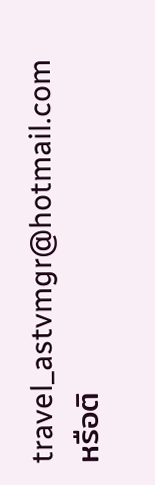travel_astvmgr@hotmail.com หรือติ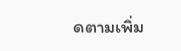ดตามเพิ่ม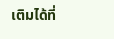เติมได้ที่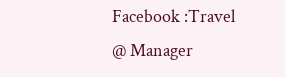Facebook :Travel @ Manager